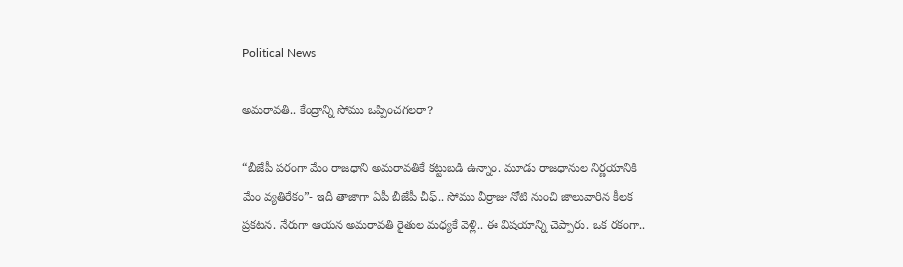Political News

అమ‌రావ‌తి.. కేంద్రాన్ని సోము ఒప్పించ‌గ‌ల‌రా?

“బీజేపీ ప‌రంగా మేం రాజ‌ధాని అమ‌రావ‌తికే క‌ట్టుబ‌డి ఉన్నాం. మూడు రాజ‌ధానుల నిర్ణ‌యానికి మేం వ్య‌తిరేకం”- ఇదీ తాజాగా ఏపీ బీజేపీ చీఫ్‌.. సోము వీర్రాజు నోటి నుంచి జాలువారిన కీల‌క ప్ర‌క‌ట‌న‌. నేరుగా ఆయ‌న అమ‌రావ‌తి రైతుల మ‌ధ్య‌కే వెళ్లి.. ఈ విష‌యాన్ని చెప్పారు. ఒక ర‌కంగా..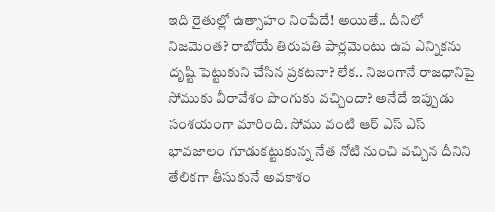ఇది రైతుల్లో ఉత్సాహం నింపేదే! అయితే.. దీనిలో నిజ‌మెంత‌? రాబోయే తిరుప‌తి పార్ల‌మెంటు ఉప ఎన్నిక‌ను దృష్టి పెట్టుకుని చేసిన ప్ర‌క‌ట‌నా? లేక‌.. నిజంగానే రాజ‌ధానిపై సోముకు వీరావేశం పొంగుకు వ‌చ్చిందా? అనేదే ఇప్పుడు సంశ‌యంగా మారింది. సోము వంటి ఆర్ ఎస్ ఎస్ భావ‌జాలం గూడుక‌ట్టుకున్న నేత నోటి నుంచి వ‌చ్చిన దీనిని తేలిక‌గా తీసుకునే అవ‌కాశం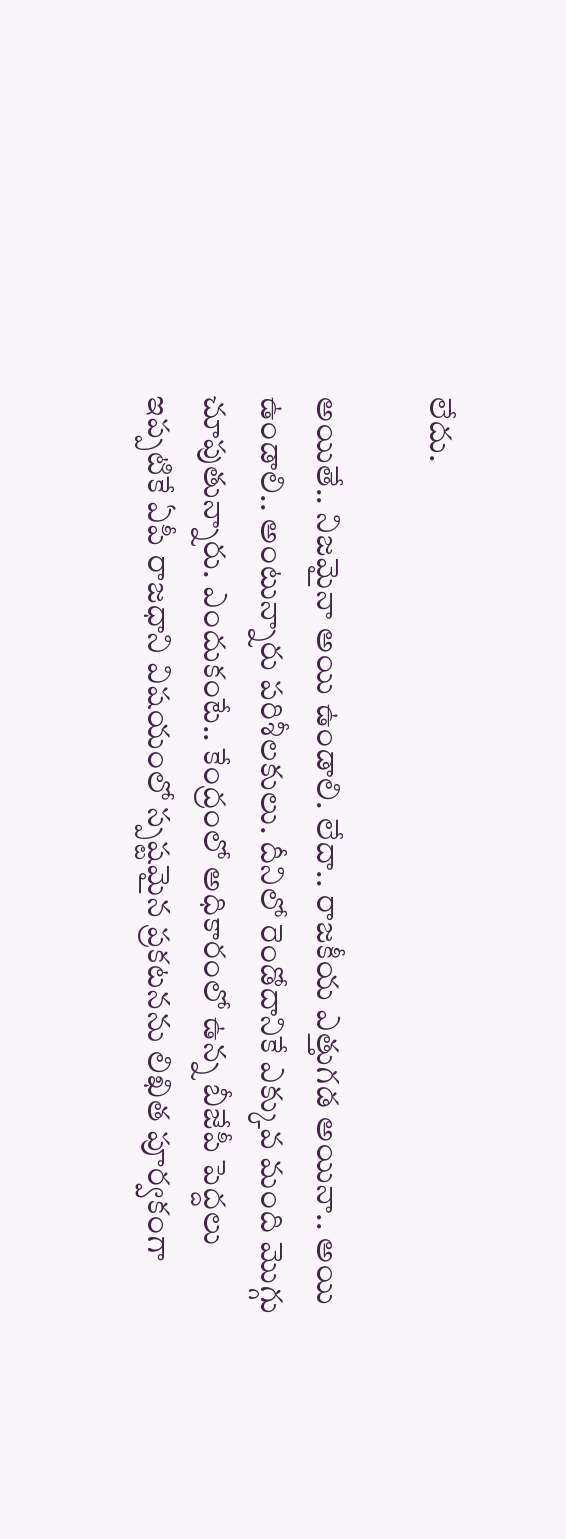లేదు.

అయితే.. నిజ‌మైనా అయి ఉండాలి. లేదా.. రాజ‌కీయ ఎత్తుగ‌డ అయినా.. అయి ఉండాలి.. అంటున్నారు ప‌రిశీల‌కులు. దీనిలో రెండోదానికే ఎక్కువ మంది మొగ్గు చూపుతున్నారు. ఎందుకంటే.. కేంద్రంలో అధికారంలో ఉన్న బీజేపీ పెద్ద‌లు ఇప్ప‌టికే ఏపీ రాజ‌ధాని విష‌యంలో స్ప‌ష్ట‌మైన ప్ర‌క‌ట‌న‌ను లిఖిత పూర్వ‌కంగా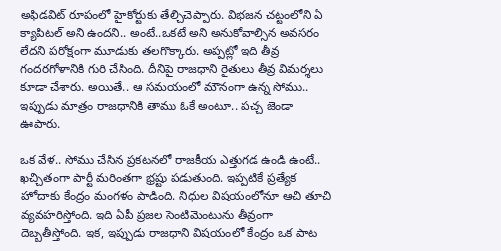అఫిడ‌విట్ రూపంలో హైకోర్టుకు తేల్చిచెప్పారు. విభ‌జ‌న చ‌ట్టంలోని ఏ క్యాపిటల్‌ అని ఉంద‌ని.. అంటే..ఒకటే అని అనుకోవాల్సిన అవ‌స‌రం లేద‌ని ప‌రోక్షంగా మూడుకు త‌ల‌గొక్కారు. అప్ప‌ట్లో ఇది తీవ్ర గంద‌ర‌గోళానికి గురి చేసింది. దీనిపై రాజ‌ధాని రైతులు తీవ్ర విమ‌ర్శ‌లు కూడా చేశారు. అయితే.. ఆ స‌మ‌యంలో మౌనంగా ఉన్న సోము.. ఇప్పుడు మాత్రం రాజ‌ధానికి తాము ఓకే అంటూ.. ప‌చ్చ జెండా ఊపారు.

ఒక వేళ‌.. సోము చేసిన ప్ర‌క‌ట‌న‌లో రాజ‌కీయ ఎత్తుగ‌డ ఉండి ఉంటే.. ఖ‌చ్చితంగా పార్టీ మ‌రింత‌గా భ్ర‌ష్టు ప‌డుతుంది. ఇప్ప‌టికే ప్ర‌త్యేక హోదాకు కేంద్రం మంగ‌ళం పాడింది. నిధుల విష‌యంలోనూ ఆచి తూచి వ్య‌వ‌హ‌రిస్తోంది. ఇది ఏపీ ప్ర‌జ‌ల సెంటిమెంటును తీవ్రంగా దెబ్బ‌తీస్తోంది. ఇక‌, ఇప్పుడు రాజ‌ధాని విష‌యంలో కేంద్రం ఒక పాట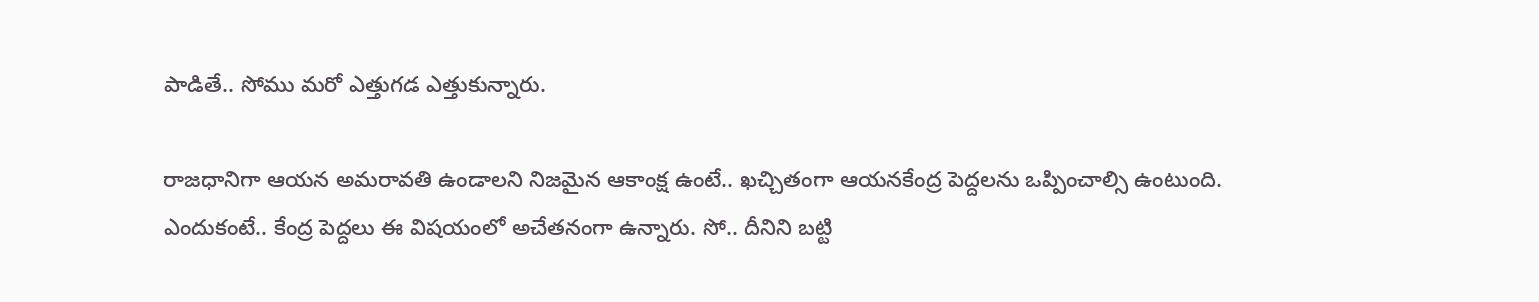పాడితే.. సోము మ‌రో ఎత్తుగ‌డ ఎత్తుకున్నారు.

రాజ‌ధానిగా ఆయ‌న అమ‌రావ‌తి ఉండాల‌ని నిజ‌మైన ఆకాంక్ష ఉంటే.. ఖ‌చ్చితంగా ఆయ‌న‌కేంద్ర పెద్ద‌ల‌ను ఒప్పించాల్సి ఉంటుంది. ఎందుకంటే.. కేంద్ర పెద్ద‌లు ఈ విష‌యంలో అచేత‌నంగా ఉన్నారు. సో.. దీనిని బ‌ట్టి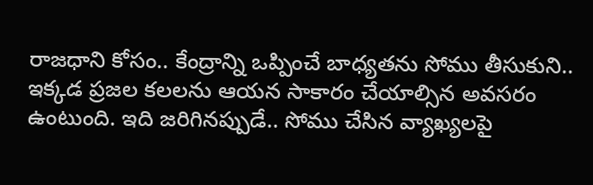రాజ‌ధాని కోసం.. కేంద్రాన్ని ఒప్పించే బాధ్య‌త‌ను సోము తీసుకుని.. ఇక్క‌డ ప్ర‌జ‌ల క‌ల‌ల‌ను ఆయ‌న సాకారం చేయాల్సిన అవ‌స‌రం ఉంటుంది. ఇది జ‌రిగిన‌ప్పుడే.. సోము చేసిన వ్యాఖ్య‌ల‌పై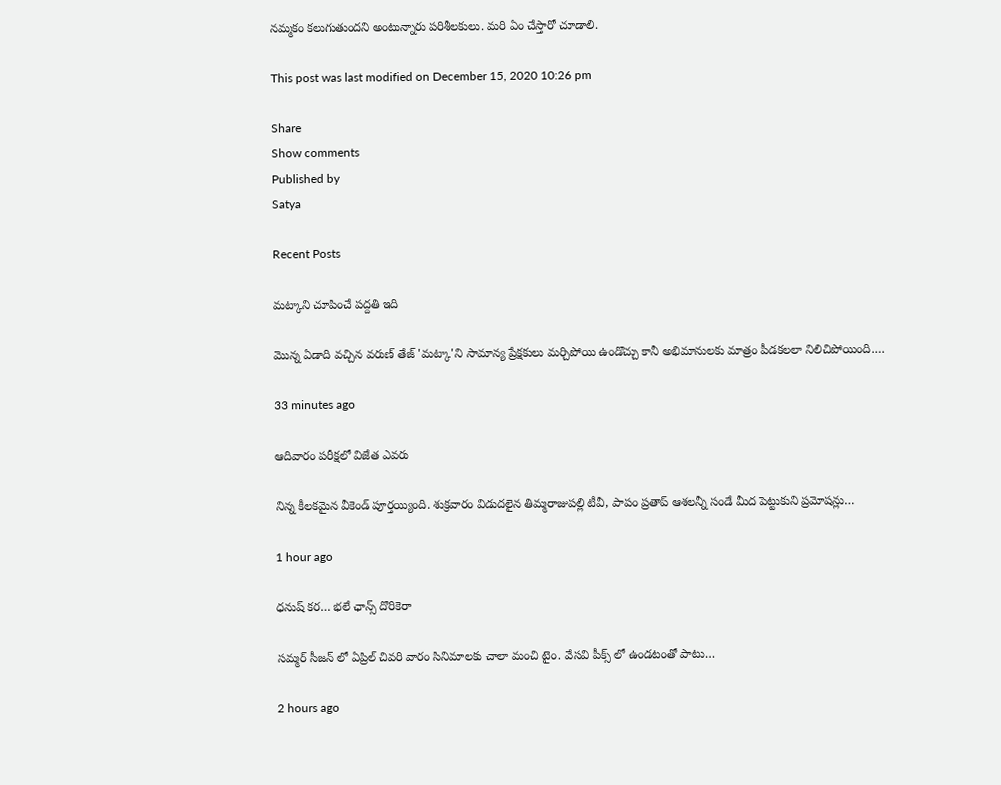న‌మ్మ‌కం క‌లుగుతుంద‌ని అంటున్నారు ప‌రిశీల‌కులు. మ‌రి ఏం చేస్తారో చూడాలి.

This post was last modified on December 15, 2020 10:26 pm

Share
Show comments
Published by
Satya

Recent Posts

మట్కాని చూపించే పద్దతి ఇది

మొన్న ఏడాది వచ్చిన వరుణ్ తేజ్ 'మట్కా'ని సామాన్య ప్రేక్షకులు మర్చిపోయి ఉండొచ్చు కానీ అభిమానులకు మాత్రం పీడకలలా నిలిచిపోయింది.…

33 minutes ago

ఆదివారం పరీక్షలో విజేత ఎవరు

నిన్న కీలకమైన వీకెండ్ పూర్తయ్యింది. శుక్రవారం విడుదలైన తిమ్మరాజుపల్లి టీవీ, పాపం ప్రతాప్ ఆశలన్నీ సండే మీద పెట్టుకుని ప్రమోషన్లు…

1 hour ago

ధనుష్ కర… భలే ఛాన్స్ దొరికెరా

సమ్మర్ సీజన్ లో ఏప్రిల్ చివరి వారం సినిమాలకు చాలా మంచి టైం. వేసవి పీక్స్ లో ఉండటంతో పాటు…

2 hours ago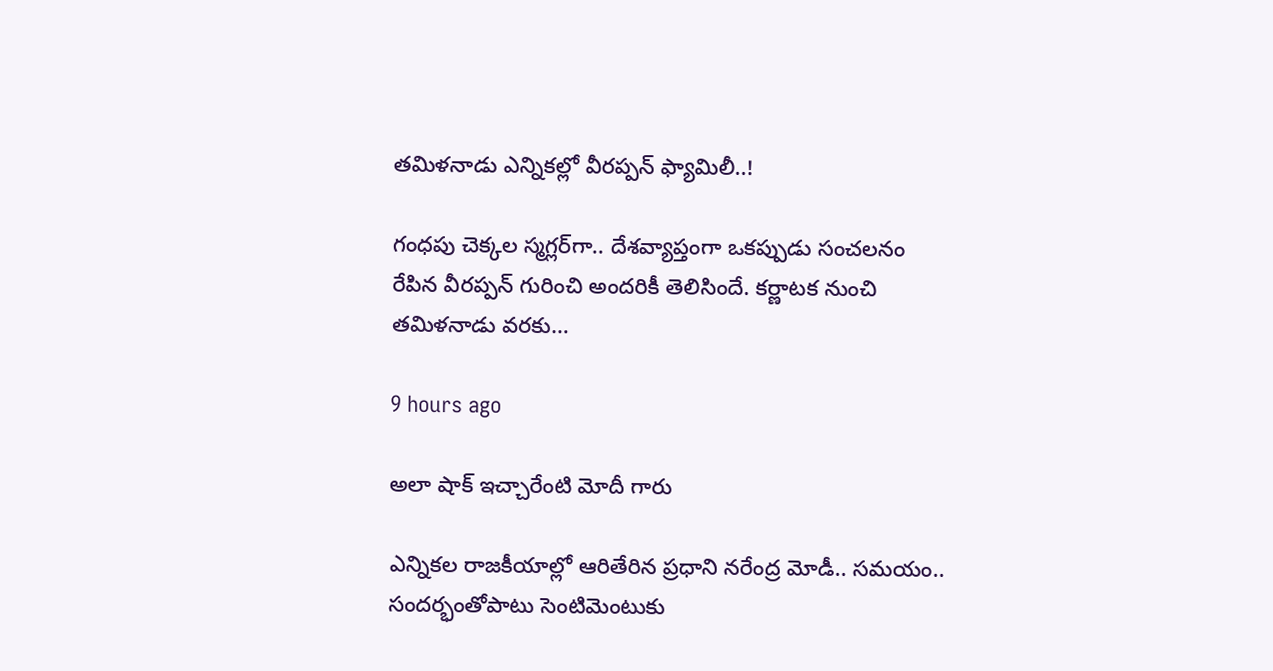త‌మిళ‌నాడు ఎన్నిక‌ల్లో వీర‌ప్ప‌న్ ఫ్యామిలీ..!

గంధ‌పు చెక్క‌ల స్మ‌గ్ల‌ర్‌గా.. దేశ‌వ్యాప్తంగా ఒక‌ప్పుడు సంచ‌ల‌నం రేపిన వీర‌ప్ప‌న్ గురించి అంద‌రికీ తెలిసిందే. క‌ర్ణాట‌క నుంచి త‌మిళ‌నాడు వ‌ర‌కు…

9 hours ago

అలా షాక్ ఇచ్చారేంటి మోదీ గారు

ఎన్నిక‌ల రాజ‌కీయాల్లో ఆరితేరిన ప్ర‌ధాని న‌రేంద్ర మోడీ.. సమ‌యం.. సంద‌ర్భంతోపాటు సెంటిమెంటుకు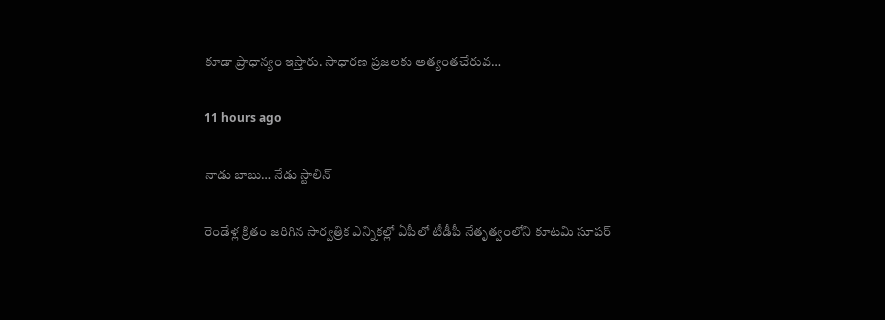కూడా ప్రాధాన్యం ఇస్తారు. సాధార‌ణ ప్ర‌జ‌ల‌కు అత్యంత‌చేరువ…

11 hours ago

నాడు బాబు… నేడు స్టాలిన్

రెండేళ్ల క్రితం జరిగిన సార్వత్రిక ఎన్నికల్లో ఏపీలో టీడీపీ నేతృత్వంలోని కూటమి సూపర్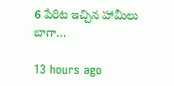6 పేరిట ఇచ్చిన హామీలు బాగా…

13 hours ago